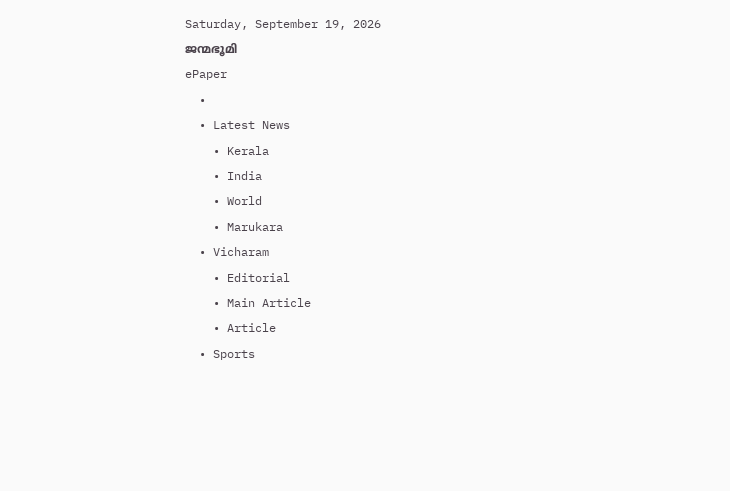Saturday, September 19, 2026
ജന്മഭൂമി
ePaper
  •
  • Latest News
    • Kerala
    • India
    • World
    • Marukara
  • Vicharam
    • Editorial
    • Main Article
    • Article
  • Sports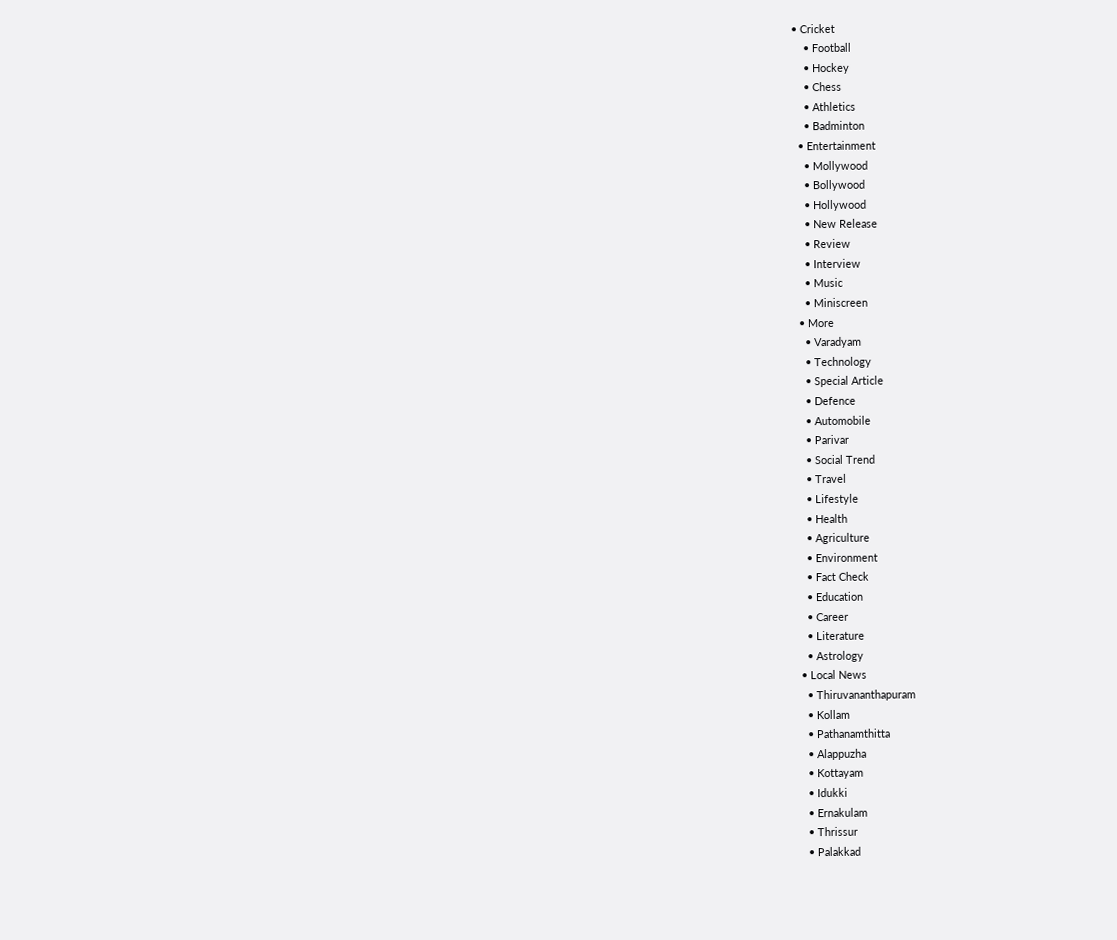• Cricket
    • Football
    • Hockey
    • Chess
    • Athletics
    • Badminton
  • Entertainment
    • Mollywood
    • Bollywood
    • Hollywood
    • New Release
    • Review
    • Interview
    • Music
    • Miniscreen
  • More
    • Varadyam
    • Technology
    • Special Article
    • Defence
    • Automobile
    • Parivar
    • Social Trend
    • Travel
    • Lifestyle
    • Health
    • Agriculture
    • Environment
    • Fact Check
    • Education
    • Career
    • Literature
    • Astrology
  • Local News
    • Thiruvananthapuram
    • Kollam
    • Pathanamthitta
    • Alappuzha
    • Kottayam
    • Idukki
    • Ernakulam
    • Thrissur
    • Palakkad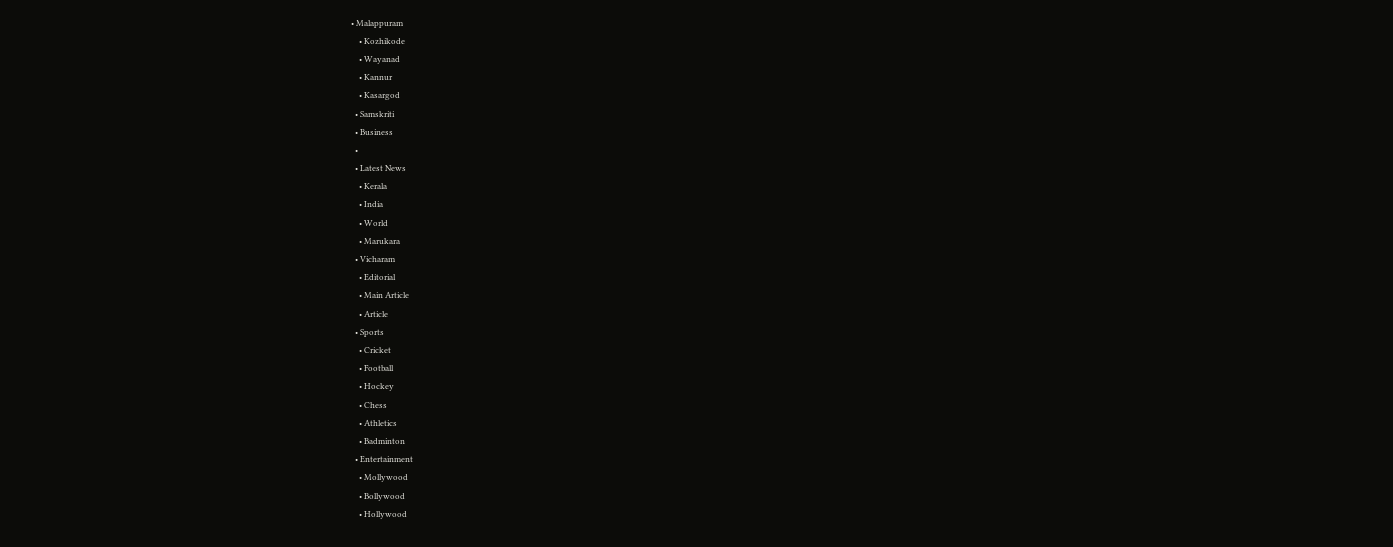• Malappuram
    • Kozhikode
    • Wayanad
    • Kannur
    • Kasargod
  • Samskriti
  • Business
  •
  • Latest News
    • Kerala
    • India
    • World
    • Marukara
  • Vicharam
    • Editorial
    • Main Article
    • Article
  • Sports
    • Cricket
    • Football
    • Hockey
    • Chess
    • Athletics
    • Badminton
  • Entertainment
    • Mollywood
    • Bollywood
    • Hollywood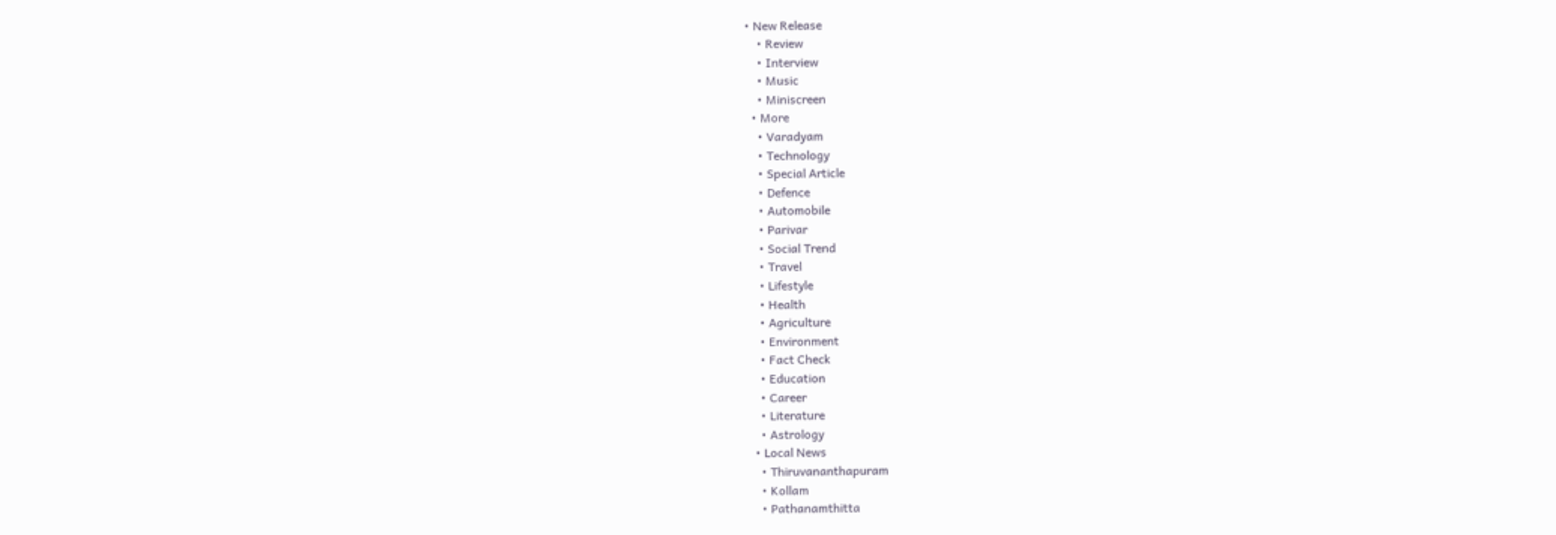• New Release
    • Review
    • Interview
    • Music
    • Miniscreen
  • More
    • Varadyam
    • Technology
    • Special Article
    • Defence
    • Automobile
    • Parivar
    • Social Trend
    • Travel
    • Lifestyle
    • Health
    • Agriculture
    • Environment
    • Fact Check
    • Education
    • Career
    • Literature
    • Astrology
  • Local News
    • Thiruvananthapuram
    • Kollam
    • Pathanamthitta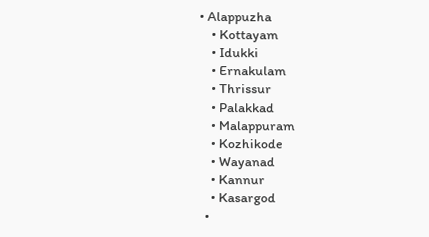• Alappuzha
    • Kottayam
    • Idukki
    • Ernakulam
    • Thrissur
    • Palakkad
    • Malappuram
    • Kozhikode
    • Wayanad
    • Kannur
    • Kasargod
  •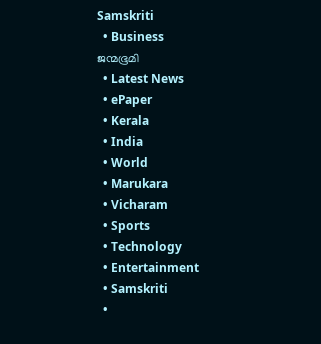Samskriti
  • Business
ജന്മഭൂമി
  • Latest News
  • ePaper
  • Kerala
  • India
  • World
  • Marukara
  • Vicharam
  • Sports
  • Technology
  • Entertainment
  • Samskriti
  •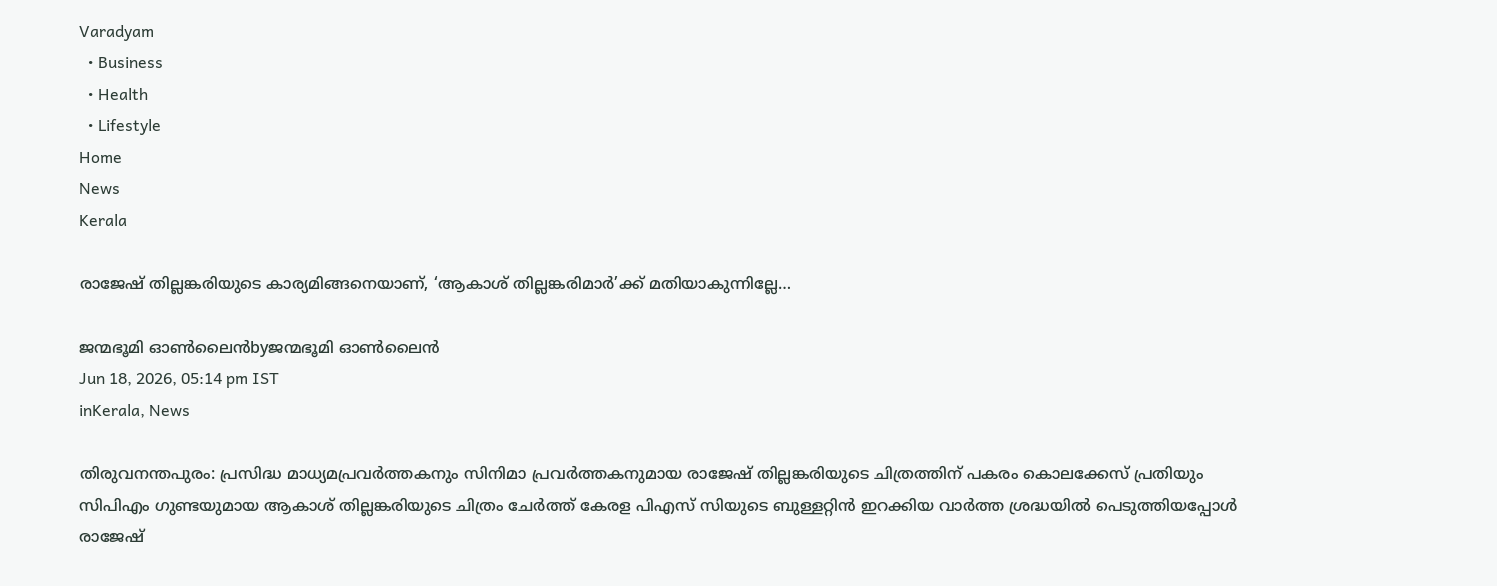Varadyam
  • Business
  • Health
  • Lifestyle
Home
News
Kerala

രാജേഷ് തില്ലങ്കരിയുടെ കാര്യമിങ്ങനെയാണ്, ‘ആകാശ് തില്ലങ്കരിമാർ’ക്ക് മതിയാകുന്നില്ലേ…

ജന്മഭൂമി ഓണ്‍ലൈന്‍byജന്മഭൂമി ഓണ്‍ലൈന്‍
Jun 18, 2026, 05:14 pm IST
inKerala, News

തിരുവനന്തപുരം: പ്രസിദ്ധ മാധ്യമപ്രവർത്തകനും സിനിമാ പ്രവർത്തകനുമായ രാജേഷ് തില്ലങ്കരിയുടെ ചിത്രത്തിന് പകരം കൊലക്കേസ് പ്രതിയും സിപിഎം ഗുണ്ടയുമായ ആകാശ് തില്ലങ്കരിയുടെ ചിത്രം ചേർത്ത് കേരള പിഎസ് സിയുടെ ബുള്ളറ്റിൻ ഇറക്കിയ വാർത്ത ശ്രദ്ധയിൽ പെടുത്തിയപ്പോൾ രാജേഷ്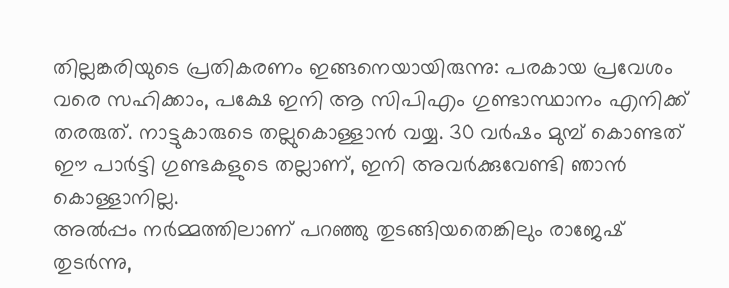തില്ലങ്കരിയുടെ പ്രതികരണം ഇങ്ങനെയായിരുന്നു: പരകായ പ്രവേശം വരെ സഹിക്കാം, പക്ഷേ ഇനി ആ സിപിഎം ഗുണ്ടാസ്ഥാനം എനിക്ക് തരരുത്. നാട്ടുകാരുടെ തല്ലുകൊള്ളാൻ വയ്യ. 30 വർഷം മുമ്പ് കൊണ്ടത് ഈ പാർട്ടി ഗുണ്ടകളുടെ തല്ലാണ്, ഇനി അവർക്കുവേണ്ടി ഞാൻ കൊള്ളാനില്ല.
അൽപ്പം നർമ്മത്തിലാണ് പറഞ്ഞു തുടങ്ങിയതെങ്കിലും രാജേഷ് തുടർന്നു,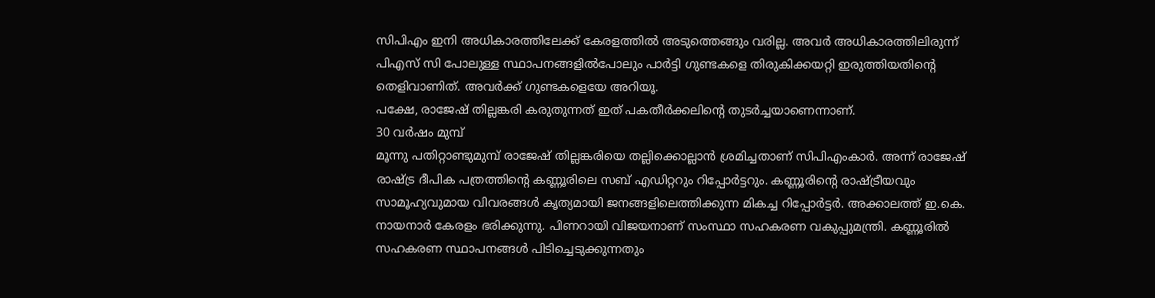സിപിഎം ഇനി അധികാരത്തിലേക്ക് കേരളത്തിൽ അടുത്തെങ്ങും വരില്ല. അവർ അധികാരത്തിലിരുന്ന് പിഎസ് സി പോലുള്ള സ്ഥാപനങ്ങളിൽപോലും പാർട്ടി ഗുണ്ടകളെ തിരുകിക്കയറ്റി ഇരുത്തിയതിന്റെ തെളിവാണിത്. അവർക്ക് ഗുണ്ടകളെയേ അറിയൂ.
പക്ഷേ, രാജേഷ് തില്ലങ്കരി കരുതുന്നത് ഇത് പകതീർക്കലിന്റെ തുടർച്ചയാണെന്നാണ്.
30 വർഷം മുമ്പ്
മൂന്നു പതിറ്റാണ്ടുമുമ്പ് രാജേഷ് തില്ലങ്കരിയെ തല്ലിക്കൊല്ലാൻ ശ്രമിച്ചതാണ് സിപിഎംകാർ. അന്ന് രാജേഷ് രാഷ്‌ട്ര ദീപിക പത്രത്തിന്റെ കണ്ണൂരിലെ സബ് എഡിറ്ററും റിപ്പോർട്ടറും. കണ്ണൂരിന്റെ രാഷ്‌ട്രീയവും സാമൂഹ്യവുമായ വിവരങ്ങൾ കൃത്യമായി ജനങ്ങളിലെത്തിക്കുന്ന മികച്ച റിപ്പോർട്ടർ. അക്കാലത്ത് ഇ.കെ. നായനാർ കേരളം ഭരിക്കുന്നു. പിണറായി വിജയനാണ് സംസ്ഥാ സഹകരണ വകുപ്പുമന്ത്രി. കണ്ണൂരിൽ സഹകരണ സ്ഥാപനങ്ങൾ പിടിച്ചെടുക്കുന്നതും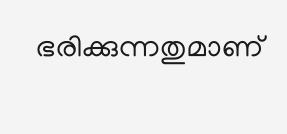ഭരിക്കുന്നതുമാണ്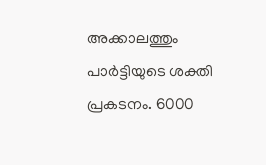അക്കാലത്തും പാർട്ടിയുടെ ശക്തി പ്രകടനം. 6000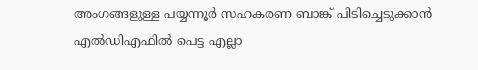അംഗങ്ങളുള്ള പയ്യന്നൂർ സഹകരണ ബാങ്ക് പിടിച്ചെടുക്കാൻ എൽഡിഎഫിൽ പെട്ട എല്ലാ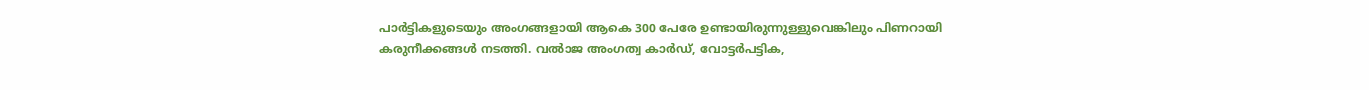പാർട്ടികളുടെയും അംഗങ്ങളായി ആകെ 300 പേരേ ഉണ്ടായിരുന്നുള്ളുവെങ്കിലും പിണറായി കരുനീക്കങ്ങൾ നടത്തി. വൽാജ അംഗത്വ കാർഡ്, വോട്ടർപട്ടിക,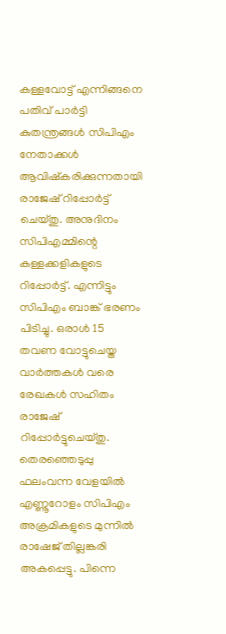കള്ളവോട്ട് എന്നിങ്ങനെ പതിവ് പാർട്ടി കുതന്ത്രങ്ങൾ സിപിഎം നേതാക്കൾ ആവിഷ്‌കരിക്കുന്നതായി രാജേഷ് റിപ്പോർട്ട് ചെയ്തു. അനുദിനം സിപിഎമ്മിന്റെ കള്ളക്കളികളുടെ റിപ്പോർട്ട്. എന്നിട്ടും സിപിഎം ബാങ്ക് ഭരണം പിടിച്ചു. ഒരാൾ 15 തവണ വോട്ടുചെയ്ത വാർത്തകൾ വരെ രേഖകൾ സഹിതം രാജേഷ് റിപ്പോർട്ടുചെയ്തു.
തെരഞ്ഞെടുപ്പു ഫലംവന്ന വേളയിൽ എണ്ണൂറോളം സിപിഎം അക്രമികളുടെ മുന്നിൽ രാഷേജ് തില്ലങ്കരി അകപ്പെട്ടു. പിന്നെ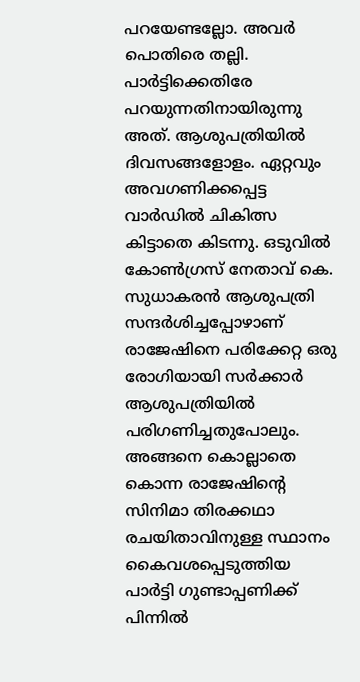പറയേണ്ടല്ലോ. അവർ പൊതിരെ തല്ലി. പാർട്ടിക്കെതിരേ പറയുന്നതിനായിരുന്നു അത്. ആശുപത്രിയിൽ ദിവസങ്ങളോളം. ഏറ്റവും അവഗണിക്കപ്പെട്ട വാർഡിൽ ചികിത്സ കിട്ടാതെ കിടന്നു. ഒടുവിൽ കോൺഗ്രസ് നേതാവ് കെ. സുധാകരൻ ആശുപത്രി സന്ദർശിച്ചപ്പോഴാണ് രാജേഷിനെ പരിക്കേറ്റ ഒരു രോഗിയായി സർക്കാർ ആശുപത്രിയിൽ പരിഗണിച്ചതുപോലും.
അങ്ങനെ കൊല്ലാതെ കൊന്ന രാജേഷിന്റെ സിനിമാ തിരക്കഥാ രചയിതാവിനുള്ള സ്ഥാനം കൈവശപ്പെടുത്തിയ പാർട്ടി ഗുണ്ടാപ്പണിക്ക് പിന്നിൽ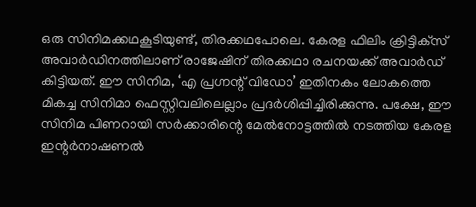ഒരു സിനിമക്കഥകൂടിയുണ്ട്, തിരക്കഥപോലെ. കേരള ഫിലിം ക്രിട്ടിക്‌സ് അവാർഡിനത്തിലാണ് രാജേഷിന് തിരക്കഥാ രചനയക്ക് അവാർഡ് കിട്ടിയത്. ഈ സിനിമ, ‘എ പ്രഗ്നന്റ് വിഡോ’ ഇതിനകം ലോകത്തെ മികച്ച സിനിമാ ഫെസ്റ്റിവലിലെല്ലാം പ്രദർശിപ്പിച്ചിരിക്കുന്നു. പക്ഷേ, ഈ സിനിമ പിണറായി സർക്കാരിന്റെ മേൽനോട്ടത്തിൽ നടത്തിയ കേരള ഇന്റർനാഷണൽ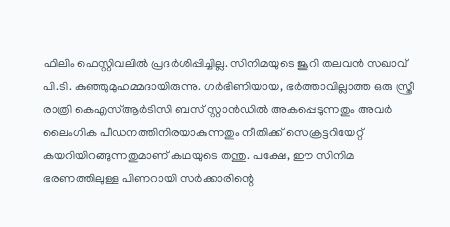ഫിലിം ഫെസ്റ്റിവലിൽ പ്രദർശിപ്പിച്ചില്ല. സിനിമയുടെ ജൂറി തലവൻ സഖാവ് പി.ടി. കുഞ്ഞുമുഹമ്മദായിരുന്നു. ഗർഭിണിയായ, ഭർത്താവില്ലാത്ത ഒരു സ്ത്രീ രാത്രി കെഎസ്ആർടിസി ബസ് സ്റ്റാൻഡിൽ അകപ്പെടുന്നതും അവർ ലൈംഗിക പീഡനത്തിനിരയാകുന്നതും നീതിക്ക് സെക്രട്ടറിയേറ്റ് കയറിയിറങ്ങുന്നതുമാണ് കഥയുടെ തന്തു. പക്ഷേ, ഈ സിനിമ ഭരണത്തിലുള്ള പിണറായി സർക്കാരിന്റെ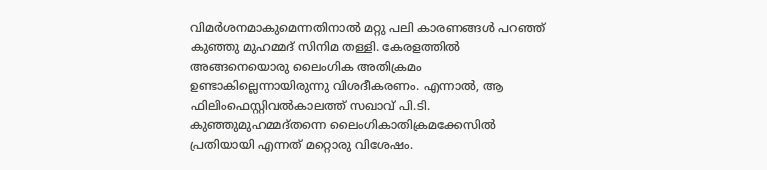വിമർശനമാകുമെന്നതിനാൽ മറ്റു പലി കാരണങ്ങൾ പറഞ്ഞ് കുഞ്ഞു മുഹമ്മദ് സിനിമ തള്ളി. കേരളത്തിൽ അങ്ങനെയൊരു ലൈംഗിക അതിക്രമം ഉണ്ടാകില്ലെന്നായിരുന്നു വിശദീകരണം. എന്നാൽ, ആ ഫിലിംഫെസ്റ്റിവൽകാലത്ത് സഖാവ് പി.ടി. കുഞ്ഞുമുഹമ്മദ്തന്നെ ലൈംഗികാതിക്രമക്കേസിൽ പ്രതിയായി എന്നത് മറ്റൊരു വിശേഷം.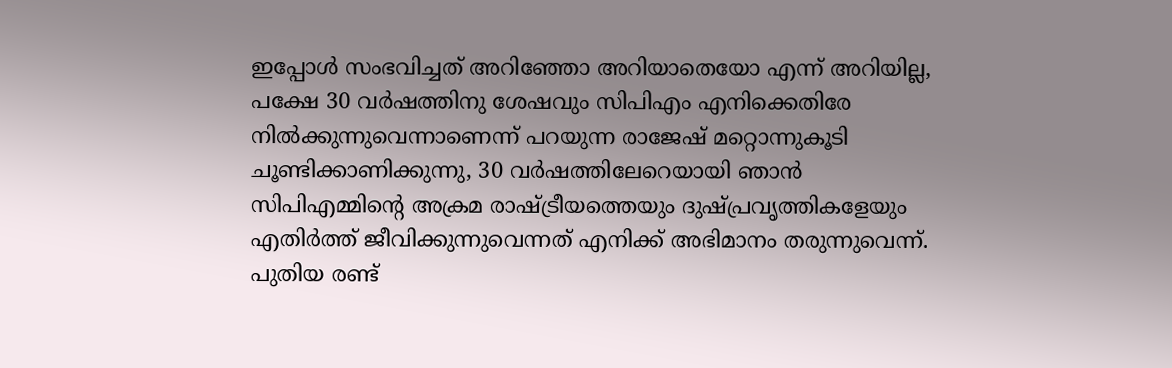ഇപ്പോൾ സംഭവിച്ചത് അറിഞ്ഞോ അറിയാതെയോ എന്ന് അറിയില്ല, പക്ഷേ 30 വർഷത്തിനു ശേഷവും സിപിഎം എനിക്കെതിരേ നിൽക്കുന്നുവെന്നാണെന്ന് പറയുന്ന രാജേഷ് മറ്റൊന്നുകൂടി ചൂണ്ടിക്കാണിക്കുന്നു, 30 വർഷത്തിലേറെയായി ഞാൻ സിപിഎമ്മിന്റെ അക്രമ രാഷ്‌ട്രീയത്തെയും ദുഷ്പ്രവൃത്തികളേയും എതിർത്ത് ജീവിക്കുന്നുവെന്നത് എനിക്ക് അഭിമാനം തരുന്നുവെന്ന്.
പുതിയ രണ്ട്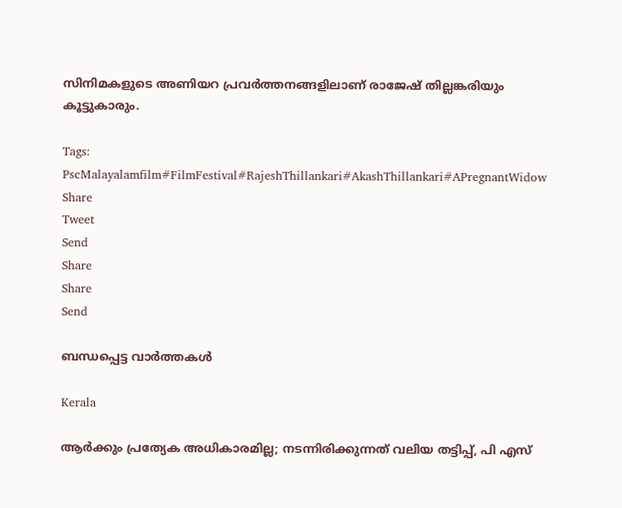സിനിമകളുടെ അണിയറ പ്രവർത്തനങ്ങളിലാണ് രാജേഷ് തില്ലങ്കരിയും കൂട്ടുകാരും.

Tags: PscMalayalamfilm#FilmFestival#RajeshThillankari#AkashThillankari#APregnantWidow
Share
Tweet
Send
Share
Share
Send

ബന്ധപ്പെട്ട വാര്‍ത്തകള്‍

Kerala

ആര്‍ക്കും പ്രത്യേക അധികാരമില്ല; നടന്നിരിക്കുന്നത് വലിയ തട്ടിപ്പ്, പി എസ്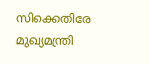സിക്കെതിരേ മുഖ്യമന്ത്രി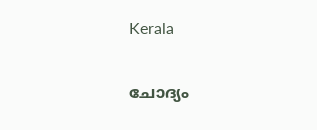Kerala

ചോദ്യം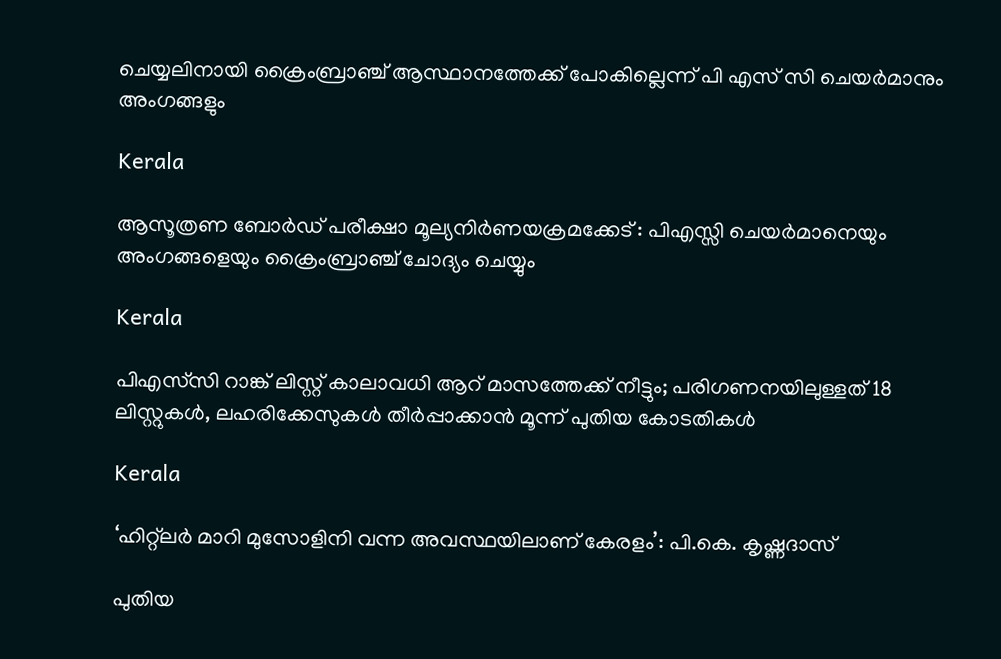ചെയ്യലിനായി ക്രൈംബ്രാഞ്ച് ആസ്ഥാനത്തേക്ക് പോകില്ലെന്ന് പി എസ് സി ചെയര്‍മാനും അംഗങ്ങളും

Kerala

ആസൂത്രണ ബോര്‍ഡ് പരീക്ഷാ മൂല്യനിര്‍ണയക്രമക്കേട് : പിഎസ്സി ചെയര്‍മാനെയും അംഗങ്ങളെയും ക്രൈംബ്രാഞ്ച് ചോദ്യം ചെയ്യും

Kerala

പിഎസ്‍സി റാങ്ക് ലിസ്റ്റ് കാലാവധി ആറ് മാസത്തേക്ക് നീട്ടും; പരിഗണനയിലുള്ളത് 18 ലിസ്റ്റുകൾ, ലഹരിക്കേസുകൾ തീർപ്പാക്കാൻ മൂന്ന് പുതിയ കോടതികൾ

Kerala

‘ഹിറ്റ്ലര്‍ മാറി മുസോളിനി വന്ന അവസ്ഥയിലാണ് കേരളം’: പി.കെ. കൃഷ്ണദാസ്

പുതിയ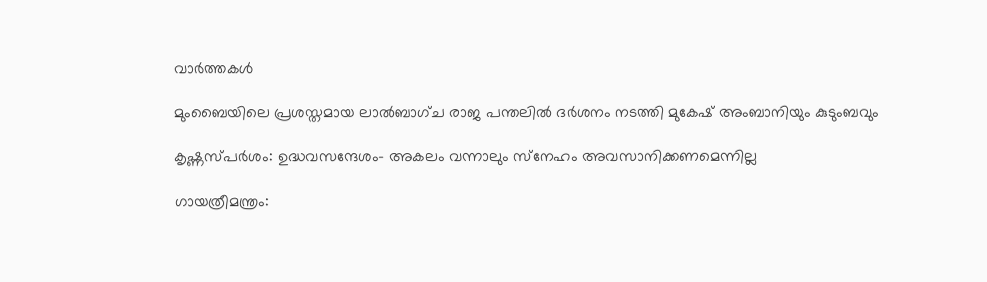വാര്‍ത്തകള്‍

മുംബൈയിലെ പ്രശസ്തമായ ലാൽബാഗ്ച രാജ പന്തലിൽ ദർശനം നടത്തി മുകേഷ് അംബാനിയും കുടുംബവും

കൃഷ്ണസ്പര്‍ശം: ഉദ്ധവസന്ദേശം- അകലം വന്നാലും സ്‌നേഹം അവസാനിക്കണമെന്നില്ല

ഗായത്രീമന്ത്രം: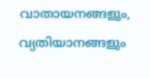വാതായനങ്ങളും, വ്യതിയാനങ്ങളും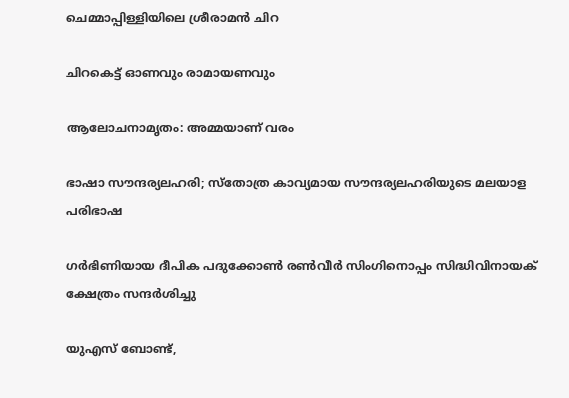ചെമ്മാപ്പിള്ളിയിലെ ശ്രീരാമന്‍ ചിറ

ചിറകെട്ട് ഓണവും രാമായണവും

ആലോചനാമൃതം: അമ്മയാണ് വരം

ഭാഷാ സൗന്ദര്യലഹരി; സ്‌തോത്ര കാവ്യമായ സൗന്ദര്യലഹരിയുടെ മലയാള പരിഭാഷ

ഗര്‍ഭിണിയായ ദീപിക പദുക്കോണ്‍ രണ്‍വീര്‍ സിംഗിനൊപ്പം സിദ്ധിവിനായക് ക്ഷേത്രം സന്ദര്‍ശിച്ചു

യുഎസ് ബോണ്ട്,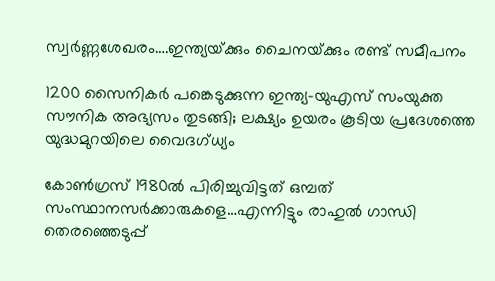സ്വര്‍ണ്ണശേഖരം….ഇന്ത്യയ്‌ക്കും ചൈനയ്‌ക്കും രണ്ട് സമീപനം

1200 സൈനികര്‍ പങ്കെടുക്കുന്ന ഇന്ത്യ-യുഎസ് സംയുക്ത സൗനിക അഭ്യസം തുടങ്ങി; ലക്ഷ്യം ഉയരം കൂടിയ പ്രദേശത്തെ യുദ്ധമുറയിലെ‍ വൈദഗ്ധ്യം

കോണ്‍ഗ്രസ് 1980ല്‍ പിരിച്ചുവിട്ടത് ഒമ്പത് സംസ്ഥാനസര്‍ക്കാരുകളെ…എന്നിട്ടും രാഹുല്‍ ഗാന്ധി തെരഞ്ഞെടുപ്പ്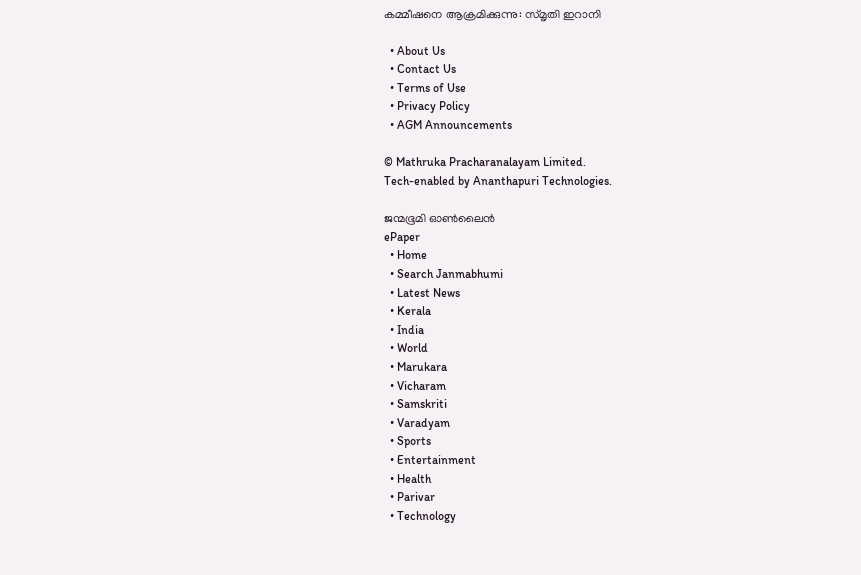കമ്മീഷനെ ആക്രമിക്കുന്നു: സ്മൃതി ഇറാനി

  • About Us
  • Contact Us
  • Terms of Use
  • Privacy Policy
  • AGM Announcements

© Mathruka Pracharanalayam Limited.
Tech-enabled by Ananthapuri Technologies.

ജന്മഭൂമി ഓണ്‍ലൈന്‍
ePaper
  • Home
  • Search Janmabhumi
  • Latest News
  • Kerala
  • India
  • World
  • Marukara
  • Vicharam
  • Samskriti
  • Varadyam
  • Sports
  • Entertainment
  • Health
  • Parivar
  • Technology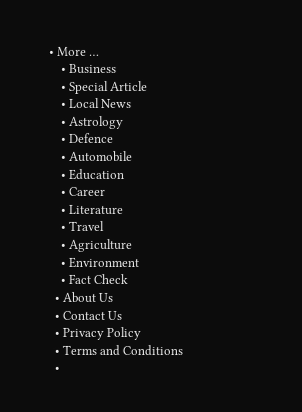• More …
    • Business
    • Special Article
    • Local News
    • Astrology
    • Defence
    • Automobile
    • Education
    • Career
    • Literature
    • Travel
    • Agriculture
    • Environment
    • Fact Check
  • About Us
  • Contact Us
  • Privacy Policy
  • Terms and Conditions
  •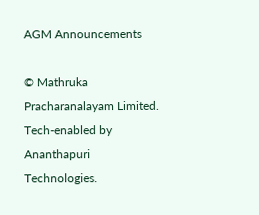AGM Announcements

© Mathruka Pracharanalayam Limited.
Tech-enabled by Ananthapuri Technologies.